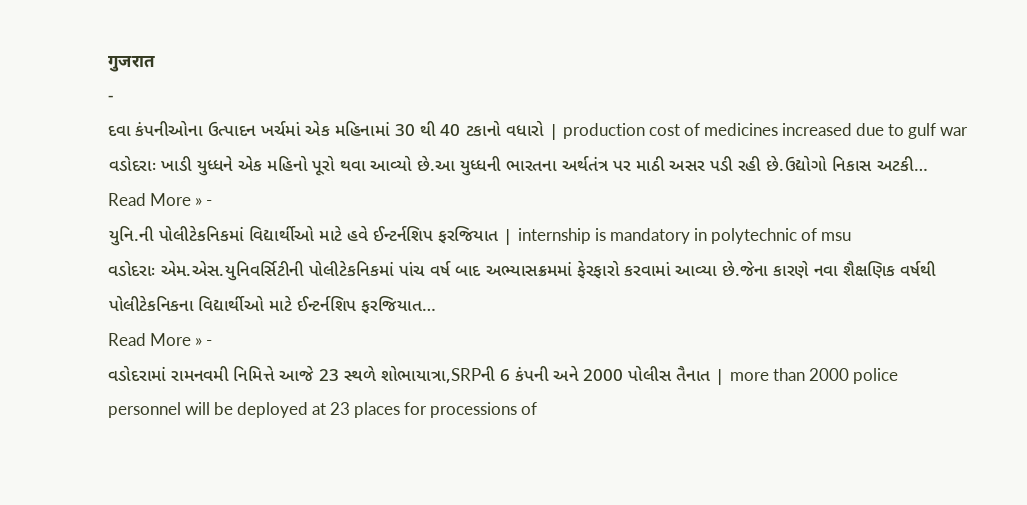गुजरात
-
દવા કંપનીઓના ઉત્પાદન ખર્ચમાં એક મહિનામાં 30 થી 40 ટકાનો વધારો | production cost of medicines increased due to gulf war
વડોદરાઃ ખાડી યુધ્ધને એક મહિનો પૂરો થવા આવ્યો છે.આ યુધ્ધની ભારતના અર્થતંત્ર પર માઠી અસર પડી રહી છે.ઉદ્યોગો નિકાસ અટકી…
Read More » -
યુનિ.ની પોલીટેકનિકમાં વિદ્યાર્થીઓ માટે હવે ઈન્ટર્નશિપ ફરજિયાત | internship is mandatory in polytechnic of msu
વડોદરાઃ એમ.એસ.યુનિવર્સિટીની પોલીટેકનિકમાં પાંચ વર્ષ બાદ અભ્યાસક્રમમાં ફેરફારો કરવામાં આવ્યા છે.જેના કારણે નવા શૈક્ષણિક વર્ષથી પોલીટેકનિકના વિદ્યાર્થીઓ માટે ઈન્ટર્નશિપ ફરજિયાત…
Read More » -
વડોદરામાં રામનવમી નિમિત્તે આજે 23 સ્થળે શોભાયાત્રા,SRPની 6 કંપની અને 2000 પોલીસ તૈનાત | more than 2000 police personnel will be deployed at 23 places for processions of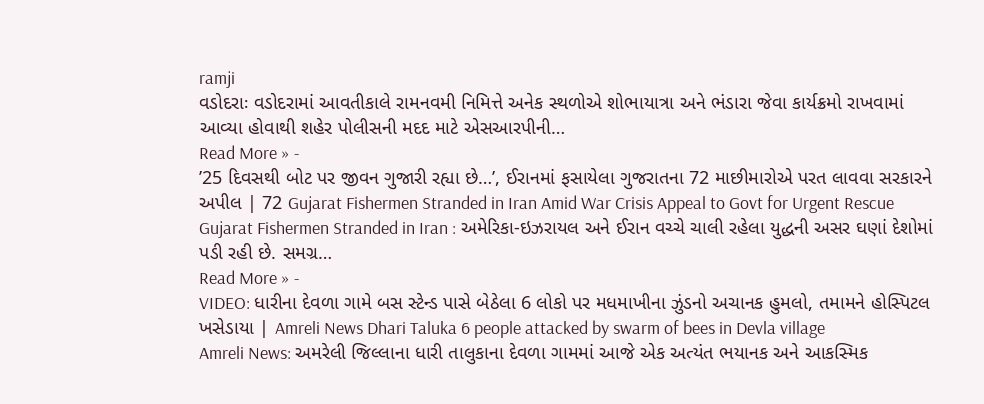ramji
વડોદરાઃ વડોદરામાં આવતીકાલે રામનવમી નિમિત્તે અનેક સ્થળોએ શોભાયાત્રા અને ભંડારા જેવા કાર્યક્રમો રાખવામાં આવ્યા હોવાથી શહેર પોલીસની મદદ માટે એસઆરપીની…
Read More » -
’25 દિવસથી બોટ પર જીવન ગુજારી રહ્યા છે…’, ઈરાનમાં ફસાયેલા ગુજરાતના 72 માછીમારોએ પરત લાવવા સરકારને અપીલ | 72 Gujarat Fishermen Stranded in Iran Amid War Crisis Appeal to Govt for Urgent Rescue
Gujarat Fishermen Stranded in Iran : અમેરિકા-ઇઝરાયલ અને ઈરાન વચ્ચે ચાલી રહેલા યુદ્ધની અસર ઘણાં દેશોમાં પડી રહી છે. સમગ્ર…
Read More » -
VIDEO: ધારીના દેવળા ગામે બસ સ્ટેન્ડ પાસે બેઠેલા 6 લોકો પર મધમાખીના ઝુંડનો અચાનક હુમલો, તમામને હોસ્પિટલ ખસેડાયા | Amreli News Dhari Taluka 6 people attacked by swarm of bees in Devla village
Amreli News: અમરેલી જિલ્લાના ધારી તાલુકાના દેવળા ગામમાં આજે એક અત્યંત ભયાનક અને આકસ્મિક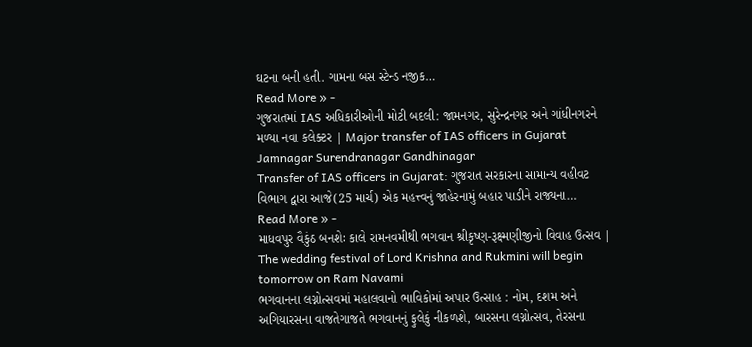ઘટના બની હતી. ગામના બસ સ્ટેન્ડ નજીક…
Read More » -
ગુજરાતમાં IAS અધિકારીઓની મોટી બદલી: જામનગર, સુરેન્દ્રનગર અને ગાંધીનગરને મળ્યા નવા કલેક્ટર | Major transfer of IAS officers in Gujarat Jamnagar Surendranagar Gandhinagar
Transfer of IAS officers in Gujarat: ગુજરાત સરકારના સામાન્ય વહીવટ વિભાગ દ્વારા આજે(25 માર્ચ) એક મહત્ત્વનું જાહેરનામું બહાર પાડીને રાજ્યના…
Read More » -
માધવપુર વૈકુંઠ બનશેઃ કાલે રામનવમીથી ભગવાન શ્રીકૃષ્ણ-રૂક્ષ્મણીજીનો વિવાહ ઉત્સવ | The wedding festival of Lord Krishna and Rukmini will begin tomorrow on Ram Navami
ભગવાનના લગ્નોત્સવમાં મહાલવાનો ભાવિકોમાં અપાર ઉત્સાહ : નોમ, દશમ અને અગિયારસના વાજતેગાજતે ભગવાનનું ફુલેકું નીકળશે, બારસના લગ્નોત્સવ, તેરસના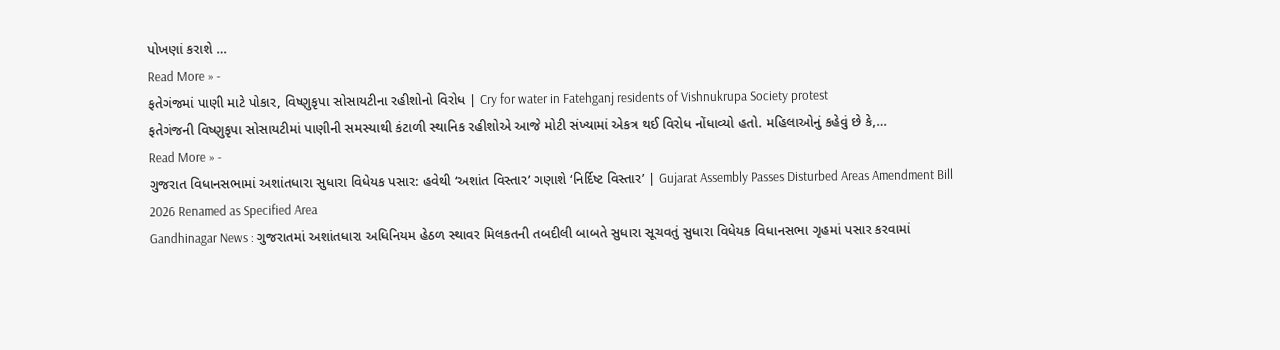પોખણાં કરાશે …
Read More » -
ફતેગંજમાં પાણી માટે પોકાર, વિષ્ણુકૃપા સોસાયટીના રહીશોનો વિરોધ | Cry for water in Fatehganj residents of Vishnukrupa Society protest
ફતેગંજની વિષ્ણુકૃપા સોસાયટીમાં પાણીની સમસ્યાથી કંટાળી સ્થાનિક રહીશોએ આજે મોટી સંખ્યામાં એકત્ર થઈ વિરોધ નોંધાવ્યો હતો. મહિલાઓનું કહેવું છે કે,…
Read More » -
ગુજરાત વિધાનસભામાં અશાંતધારા સુધારા વિધેયક પસાર: હવેથી ‘અશાંત વિસ્તાર’ ગણાશે ‘નિર્દિષ્ટ વિસ્તાર’ | Gujarat Assembly Passes Disturbed Areas Amendment Bill 2026 Renamed as Specified Area
Gandhinagar News : ગુજરાતમાં અશાંતધારા અધિનિયમ હેઠળ સ્થાવર મિલકતની તબદીલી બાબતે સુધારા સૂચવતું સુધારા વિધેયક વિધાનસભા ગૃહમાં પસાર કરવામાં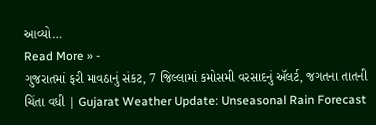આવ્યો…
Read More » -
ગુજરાતમાં ફરી માવઠાનું સંકટ, 7 જિલ્લામાં કમોસમી વરસાદનું ઍલર્ટ, જગતના તાતની ચિંતા વધી | Gujarat Weather Update: Unseasonal Rain Forecast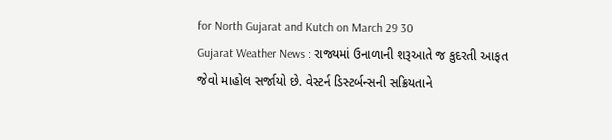for North Gujarat and Kutch on March 29 30
Gujarat Weather News : રાજ્યમાં ઉનાળાની શરૂઆતે જ કુદરતી આફત જેવો માહોલ સર્જાયો છે. વેસ્ટર્ન ડિસ્ટર્બન્સની સક્રિયતાને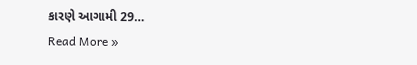કારણે આગામી 29…
Read More »